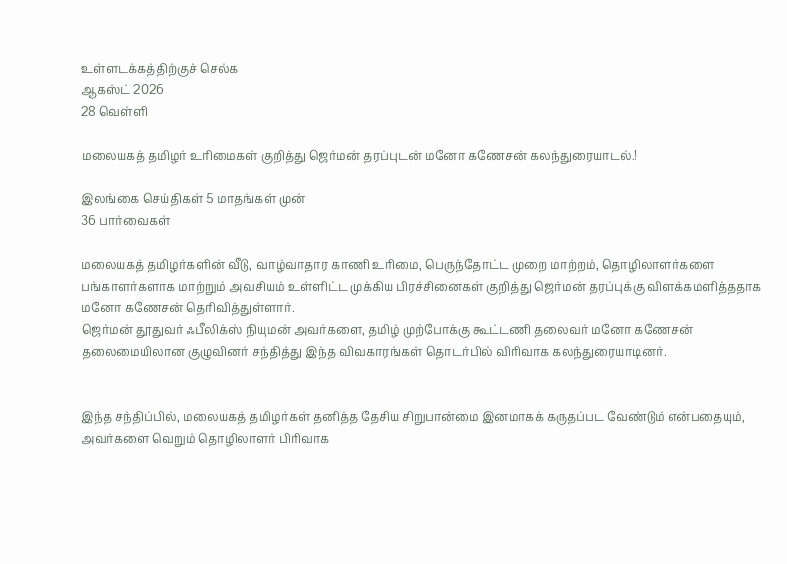உள்ளடக்கத்திற்குச் செல்க
ஆகஸ்ட் 2026
28 வெள்ளி

மலையகத் தமிழர் உரிமைகள் குறித்து ஜெர்மன் தரப்புடன் மனோ கணேசன் கலந்துரையாடல்.!

இலங்கை செய்திகள் 5 மாதங்கள் முன்
36 பார்வைகள்

மலையகத் தமிழர்களின் வீடு, வாழ்வாதார காணி உரிமை, பெருந்தோட்ட முறை மாற்றம், தொழிலாளர்களை பங்காளர்களாக மாற்றும் அவசியம் உள்ளிட்ட முக்கிய பிரச்சினைகள் குறித்து ஜெர்மன் தரப்புக்கு விளக்கமளித்ததாக மனோ கணேசன் தெரிவித்துள்ளார்.
ஜெர்மன் தூதுவர் ஃபீலிக்ஸ் நியுமன் அவர்களை, தமிழ் முற்போக்கு கூட்டணி தலைவர் மனோ கணேசன் தலைமையிலான குழுவினர் சந்தித்து இந்த விவகாரங்கள் தொடர்பில் விரிவாக கலந்துரையாடினர்.


இந்த சந்திப்பில், மலையகத் தமிழர்கள் தனித்த தேசிய சிறுபான்மை இனமாகக் கருதப்பட வேண்டும் என்பதையும், அவர்களை வெறும் தொழிலாளர் பிரிவாக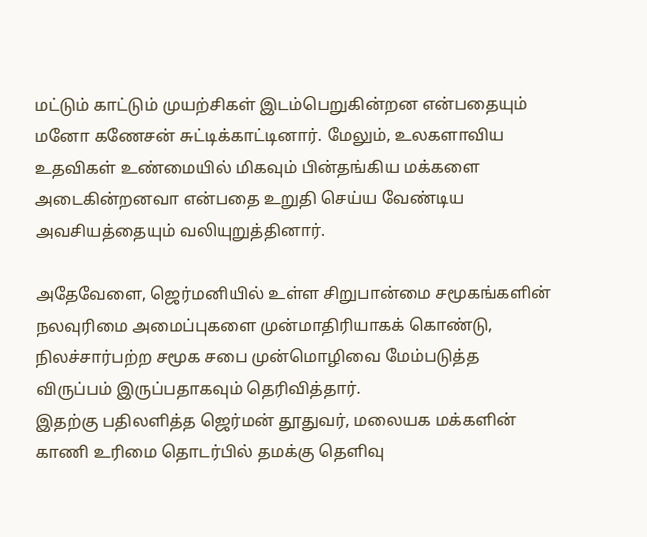மட்டும் காட்டும் முயற்சிகள் இடம்பெறுகின்றன என்பதையும் மனோ கணேசன் சுட்டிக்காட்டினார். மேலும், உலகளாவிய உதவிகள் உண்மையில் மிகவும் பின்தங்கிய மக்களை அடைகின்றனவா என்பதை உறுதி செய்ய வேண்டிய அவசியத்தையும் வலியுறுத்தினார்.

அதேவேளை, ஜெர்மனியில் உள்ள சிறுபான்மை சமூகங்களின் நலவுரிமை அமைப்புகளை முன்மாதிரியாகக் கொண்டு, நிலச்சார்பற்ற சமூக சபை முன்மொழிவை மேம்படுத்த விருப்பம் இருப்பதாகவும் தெரிவித்தார்.
இதற்கு பதிலளித்த ஜெர்மன் தூதுவர், மலையக மக்களின் காணி உரிமை தொடர்பில் தமக்கு தெளிவு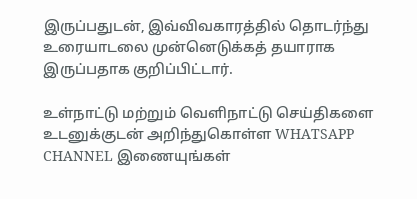இருப்பதுடன், இவ்விவகாரத்தில் தொடர்ந்து உரையாடலை முன்னெடுக்கத் தயாராக இருப்பதாக குறிப்பிட்டார்.

உள்நாட்டு மற்றும் வெளிநாட்டு செய்திகளை உடனுக்குடன் அறிந்துகொள்ள WHATSAPP CHANNEL இணையுங்கள்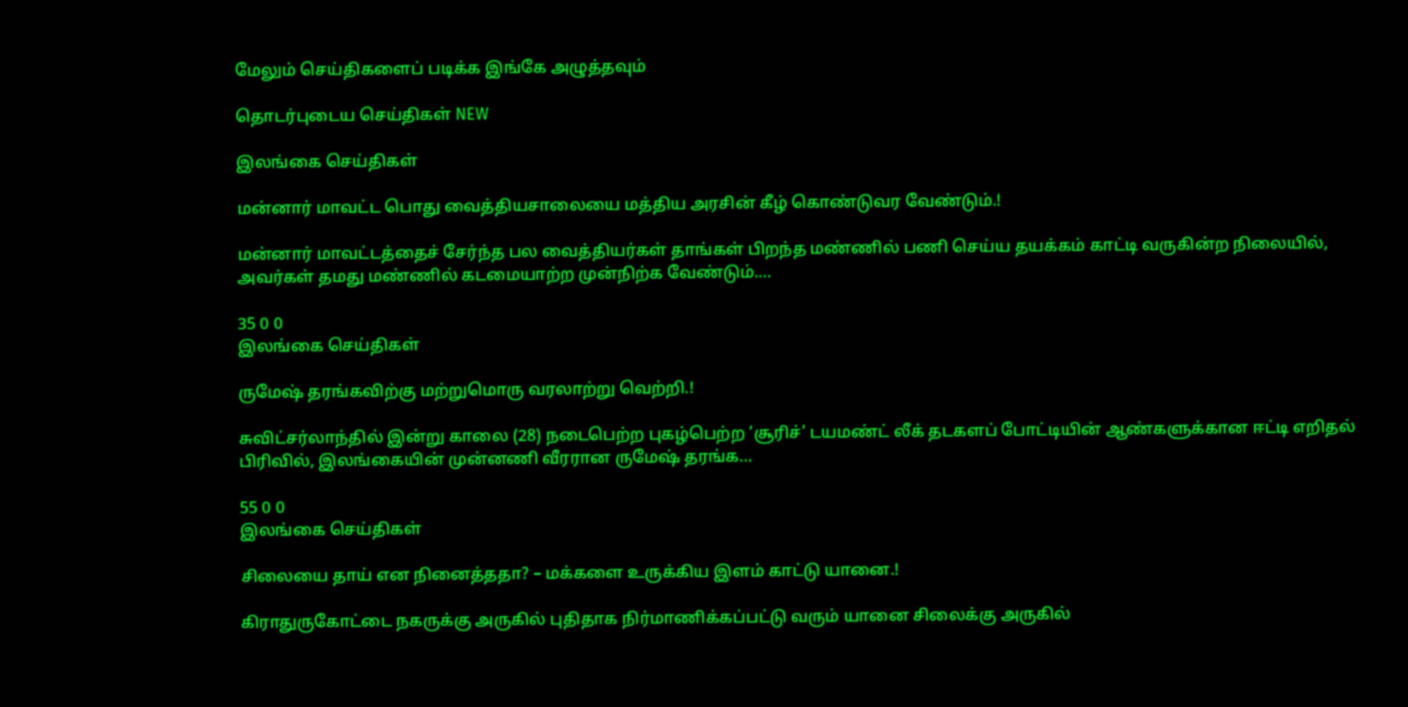மேலும் செய்திகளைப் படிக்க இங்கே அழுத்தவும்

தொடர்புடைய செய்திகள் NEW

இலங்கை செய்திகள்

மன்னார் மாவட்ட பொது வைத்தியசாலையை மத்திய அரசின் கீழ் கொண்டுவர வேண்டும்.!

மன்னார் மாவட்டத்தைச் சேர்ந்த பல வைத்தியர்கள் தாங்கள் பிறந்த மண்ணில் பணி செய்ய தயக்கம் காட்டி வருகின்ற நிலையில், அவர்கள் தமது மண்ணில் கடமையாற்ற முன்நிற்க வேண்டும்.…

35 0 0
இலங்கை செய்திகள்

ருமேஷ் தரங்கவிற்கு மற்றுமொரு வரலாற்று வெற்றி.!

சுவிட்சர்லாந்தில் இன்று காலை (28) நடைபெற்ற புகழ்பெற்ற ‘சூரிச்’ டயமண்ட் லீக் தடகளப் போட்டியின் ஆண்களுக்கான ஈட்டி எறிதல் பிரிவில், இலங்கையின் முன்னணி வீரரான ருமேஷ் தரங்க…

55 0 0
இலங்கை செய்திகள்

சிலையை தாய் என நினைத்ததா? – மக்களை உருக்கிய இளம் காட்டு யானை.!

கிராதுருகோட்டை நகருக்கு அருகில் புதிதாக நிர்மாணிக்கப்பட்டு வரும் யானை சிலைக்கு அருகில்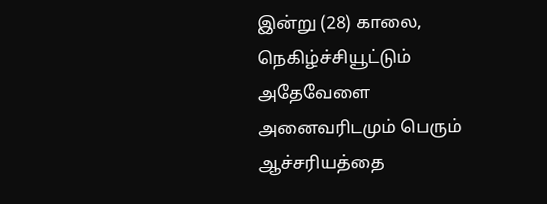இன்று (28) காலை, நெகிழ்ச்சியூட்டும் அதேவேளை அனைவரிடமும் பெரும் ஆச்சரியத்தை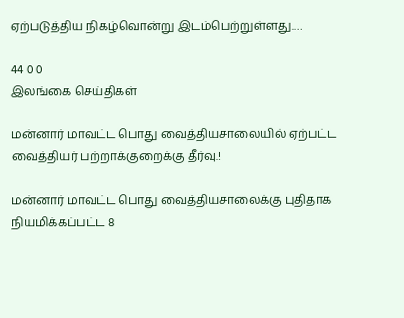ஏற்படுத்திய நிகழ்வொன்று இடம்பெற்றுள்ளது.…

44 0 0
இலங்கை செய்திகள்

மன்னார் மாவட்ட பொது வைத்தியசாலையில் ஏற்பட்ட வைத்தியர் பற்றாக்குறைக்கு தீர்வு.!

மன்னார் மாவட்ட பொது வைத்தியசாலைக்கு புதிதாக நியமிக்கப்பட்ட 8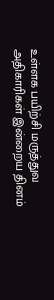உள்ளக பயிற்சி மருத்துவ அதிகாரிகள் இன்றைய தினம்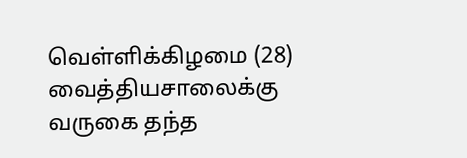வெள்ளிக்கிழமை (28) வைத்தியசாலைக்கு வருகை தந்த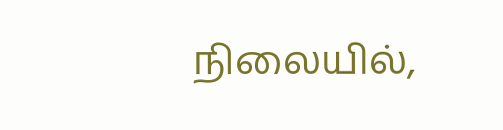நிலையில்,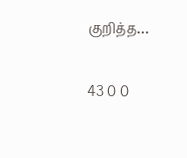குறித்த…

43 0 0